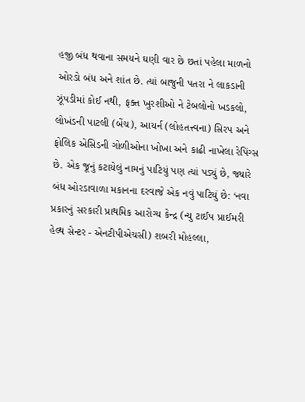હજી બંધ થવાના સમયને ઘણી વાર છે છતાં પહેલા માળનો ઓરડો બંધ અને શાંત છે. ત્યાં બાજુની પતરા ને લાકડાની ઝૂંપડીમાં કોઈ નથી, ફક્ત ખુરશીઓ ને ટેબલોનો ખડકલો, લોખંડની પાટલી (બેંચ), આયર્ન (લોહતત્ત્વના) સિરપ અને ફોલિક એસિડની ગોળીઓના ખોખા અને કાઢી નાખેલા રેપિંગ્સ છે. એક જૂનું કટાયેલું નામનું પાટિયું પણ ત્યાં પડ્યું છે, જ્યારે બંધ ઓરડાવાળા મકાનના દરવાજે એક નવું પાટિયું છે: ‘નવા પ્રકારનું સરકારી પ્રાથમિક આરોગ્ય કેન્દ્ર (ન્યુ ટાઈપ પ્રાઈમરી હેલ્થ સેન્ટર - એનટીપીએચસી) શબરી મોહલ્લા,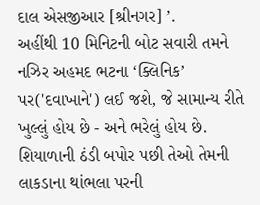દાલ એસજીઆર [શ્રીનગર] ’.
અહીંથી 10 મિનિટની બોટ સવારી તમને નઝિર અહમદ ભટના ‘ક્લિનિક’ પર('દવાખાને') લઈ જશે, જે સામાન્ય રીતે ખુલ્લું હોય છે - અને ભરેલું હોય છે. શિયાળાની ઠંડી બપોર પછી તેઓ તેમની લાકડાના થાંભલા પરની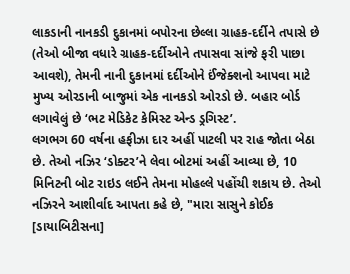લાકડાની નાનકડી દુકાનમાં બપોરના છેલ્લા ગ્રાહક-દર્દીને તપાસે છે (તેઓ બીજા વધારે ગ્રાહક-દર્દીઓને તપાસવા સાંજે ફરી પાછા આવશે), તેમની નાની દુકાનમાં દર્દીઓને ઈંજેક્શનો આપવા માટે મુખ્ય ઓરડાની બાજુમાં એક નાનકડો ઓરડો છે. બહાર બોર્ડ લગાવેલું છે ‘ભટ મેડિકેટ કેમિસ્ટ એન્ડ ડ્રગિસ્ટ’.
લગભગ 60 વર્ષના હફીઝા દાર અહીં પાટલી પર રાહ જોતા બેઠા છે. તેઓ નઝિર ‘ડોક્ટર’ને લેવા બોટમાં અહીં આવ્યા છે, 10 મિનિટની બોટ રાઇડ લઈને તેમના મોહલ્લે પહોંચી શકાય છે. તેઓ નઝિરને આશીર્વાદ આપતા કહે છે, "મારા સાસુને કોઈક [ડાયાબિટીસના]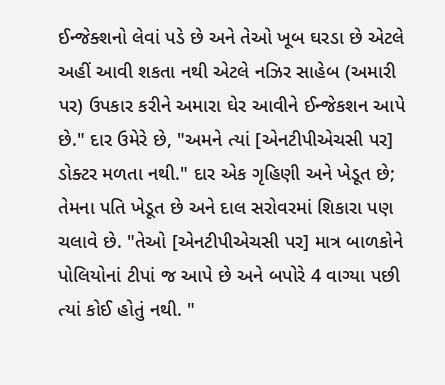ઈન્જેક્શનો લેવાં પડે છે અને તેઓ ખૂબ ઘરડા છે એટલે અહીં આવી શકતા નથી એટલે નઝિર સાહેબ (અમારી પર) ઉપકાર કરીને અમારા ઘેર આવીને ઈન્જેકશન આપે છે." દાર ઉમેરે છે, "અમને ત્યાં [એનટીપીએચસી પર] ડોક્ટર મળતા નથી." દાર એક ગૃહિણી અને ખેડૂત છે; તેમના પતિ ખેડૂત છે અને દાલ સરોવરમાં શિકારા પણ ચલાવે છે. "તેઓ [એનટીપીએચસી પર] માત્ર બાળકોને પોલિયોનાં ટીપાં જ આપે છે અને બપોરે 4 વાગ્યા પછી ત્યાં કોઈ હોતું નથી. "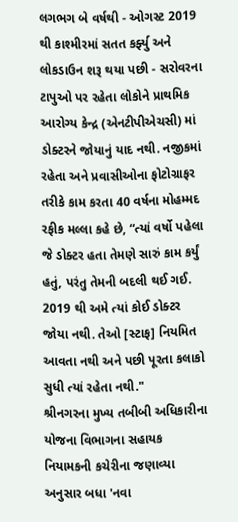લગભગ બે વર્ષથી - ઓગસ્ટ 2019 થી કાશ્મીરમાં સતત કર્ફ્યુ અને લોકડાઉન શરૂ થયા પછી - સરોવરના ટાપુઓ પર રહેતા લોકોને પ્રાથમિક આરોગ્ય કેન્દ્ર (એનટીપીએચસી) માં ડોક્ટરને જોયાનું યાદ નથી. નજીકમાં રહેતા અને પ્રવાસીઓના ફોટોગ્રાફર તરીકે કામ કરતા 40 વર્ષના મોહમ્મદ રફીક મલ્લા કહે છે, “ત્યાં વર્ષો પહેલા જે ડોક્ટર હતા તેમણે સારું કામ કર્યું હતું, પરંતુ તેમની બદલી થઈ ગઈ. 2019 થી અમે ત્યાં કોઈ ડોક્ટર જોયા નથી. તેઓ [સ્ટાફ] નિયમિત આવતા નથી અને પછી પૂરતા કલાકો સુધી ત્યાં રહેતા નથી."
શ્રીનગરના મુખ્ય તબીબી અધિકારીના યોજના વિભાગના સહાયક નિયામકની કચેરીના જણાવ્યા અનુસાર બધા 'નવા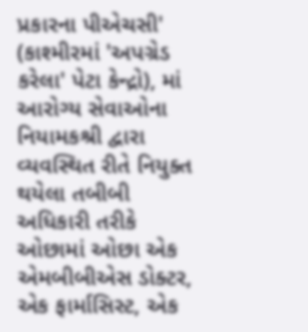પ્રકારના પીએચસી' (કાશ્મીરમાં 'અપગ્રેડ કરેલા' પેટા કેન્દ્રો), માં આરોગ્ય સેવાઓના નિયામકશ્રી દ્વારા વ્યવસ્થિત રીતે નિયુક્ત થયેલા તબીબી અધિકારી તરીકે ઓછામાં ઓછા એક એમબીબીએસ ડોક્ટર, એક ફાર્માસિસ્ટ, એક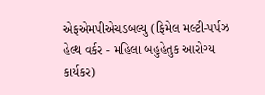એફએમપીએચડબલ્યુ (ફિમેલ મલ્ટી-પર્પઝ હેલ્થ વર્કર - મહિલા બહુહેતુક આરોગ્ય કાર્યકર)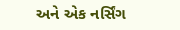અને એક નર્સિંગ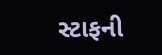સ્ટાફની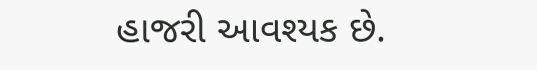હાજરી આવશ્યક છે.